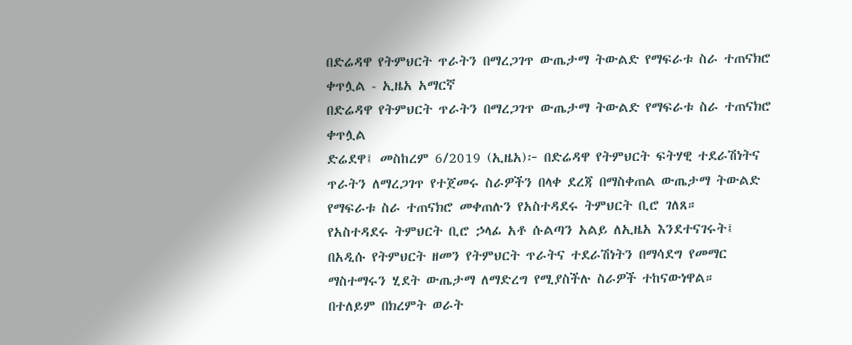በድሬዳዋ የትምህርት ጥራትን በማረጋገጥ ውጤታማ ትውልድ የማፍራቱ ስራ ተጠናክሮ ቀጥሏል - ኢዜአ አማርኛ
በድሬዳዋ የትምህርት ጥራትን በማረጋገጥ ውጤታማ ትውልድ የማፍራቱ ስራ ተጠናክሮ ቀጥሏል
ድሬደዋ፤ መስከረም 6/2019 (ኢዜአ)፦ በድሬዳዋ የትምህርት ፍትሃዊ ተደራሽነትና ጥራትን ለማረጋገጥ የተጀመሩ ስራዎችን በላቀ ደረጃ በማስቀጠል ውጤታማ ትውልድ የማፍራቱ ስራ ተጠናክሮ መቀጠሉን የአስተዳደሩ ትምህርት ቢሮ ገለጸ።
የአስተዳደሩ ትምህርት ቢሮ ኃላፊ አቶ ሱልጣን አልይ ለኢዜአ እንደተናገሩት፤ በአዲሱ የትምህርት ዘመን የትምህርት ጥራትና ተደራሽነትን በማሳደግ የመማር ማስተማሩን ሂደት ውጤታማ ለማድረግ የሚያስችሉ ስራዎች ተከናውነዋል።
በተለይም በክረምት ወራት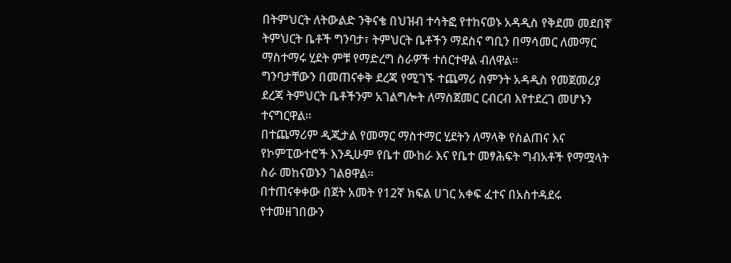በትምህርት ለትውልድ ንቅናቄ በህዝብ ተሳትፎ የተከናወኑ አዳዲስ የቅደመ መደበኛ ትምህርት ቤቶች ግንባታ፣ ትምህርት ቤቶችን ማደስና ግቢን በማሳመር ለመማር ማስተማሩ ሂደት ምቹ የማድረግ ስራዎች ተሰርተዋል ብለዋል።
ግንባታቸውን በመጠናቀቅ ደረጃ የሚገኙ ተጨማሪ ስምንት አዳዲስ የመጀመሪያ ደረጃ ትምህርት ቤቶችንም አገልግሎት ለማስጀመር ርብርብ እየተደረገ መሆኑን ተናግርዋል።
በተጨማሪም ዲጂታል የመማር ማስተማር ሂደትን ለማላቅ የስልጠና እና የኮምፒውተሮች እንዲሁም የቤተ ሙከራ እና የቤተ መፃሕፍት ግብአቶች የማሟላት ስራ መከናወኑን ገልፀዋል።
በተጠናቀቀው በጀት አመት የ12ኛ ክፍል ሀገር አቀፍ ፈተና በአስተዳደሩ የተመዘገበውን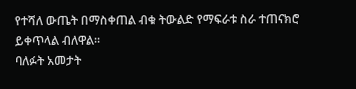የተሻለ ውጤት በማስቀጠል ብቁ ትውልድ የማፍራቱ ስራ ተጠናክሮ ይቀጥላል ብለዋል።
ባለፉት አመታት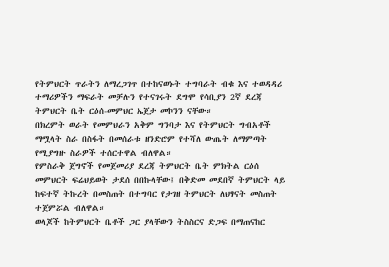የትምህርት ጥራትን ለማረጋገጥ በተከናወኑት ተግባራት ብቁ እና ተወዳዳሪ ተማሪዎችን ማፍራት መቻሉን የተናገሩት ደግሞ የሳቢያን 2ኛ ደረጃ ትምህርት ቤት ርዕሰ-መምህር ኤጀታ መኮንን ናቸው።
በክረምት ወራት የመምህራን አቅም ግንባታ እና የትምህርት ግብአቶች ማሟላት ስራ በስፋት በመሰራቱ ዘንድሮም የተሻለ ውጤት ለማምጣት የሚያግዙ ስራዎች ተሰርተዋል ብለዋል።
የምስራቅ ጀግኖች የመጀመሪያ ደረጃ ትምህርት ቤት ምክትል ርዕሰ መምህርት ፍሬህይወት ታደሰ በበኩላቸው፤ በቅድመ መደበኛ ትምህርት ላይ ከፍተኛ ትኩረት በመስጠት በተግባር የታገዘ ትምህርት ለህፃናት መስጠት ተጀምሯል ብለዋል።
ወላጆች ከትምህርት ቤቶች ጋር ያላቸውን ትስስርና ድጋፍ በማጠናከር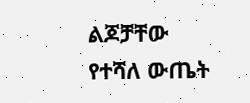ልጆቻቸው የተሻለ ውጤት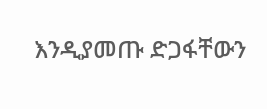እንዲያመጡ ድጋፋቸውን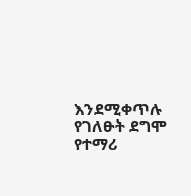እንደሚቀጥሉ የገለፁት ደግሞ የተማሪ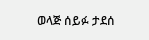ወላጅ ሰይፉ ታደሰ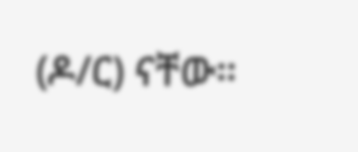(ዶ/ር) ናቸው።